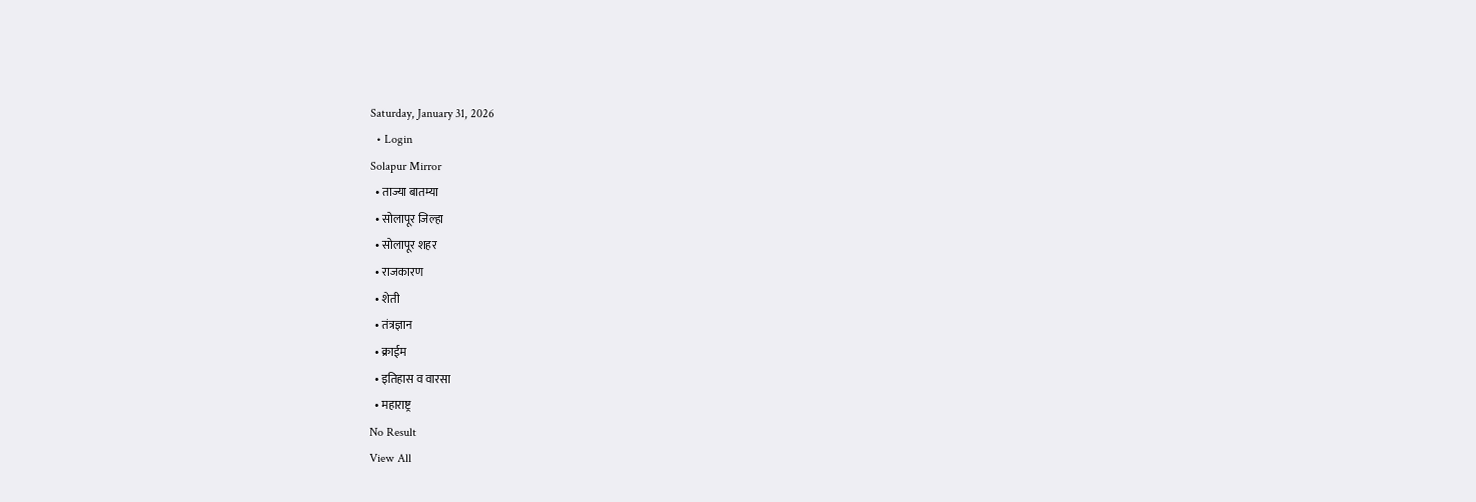Saturday, January 31, 2026
  • Login
Solapur Mirror
  • ताज्या बातम्या
  • सोलापूर जिल्हा
  • सोलापूर शहर
  • राजकारण
  • शेती
  • तंत्रज्ञान
  • क्राईम
  • इतिहास व वारसा
  • महाराष्ट्र
No Result
View All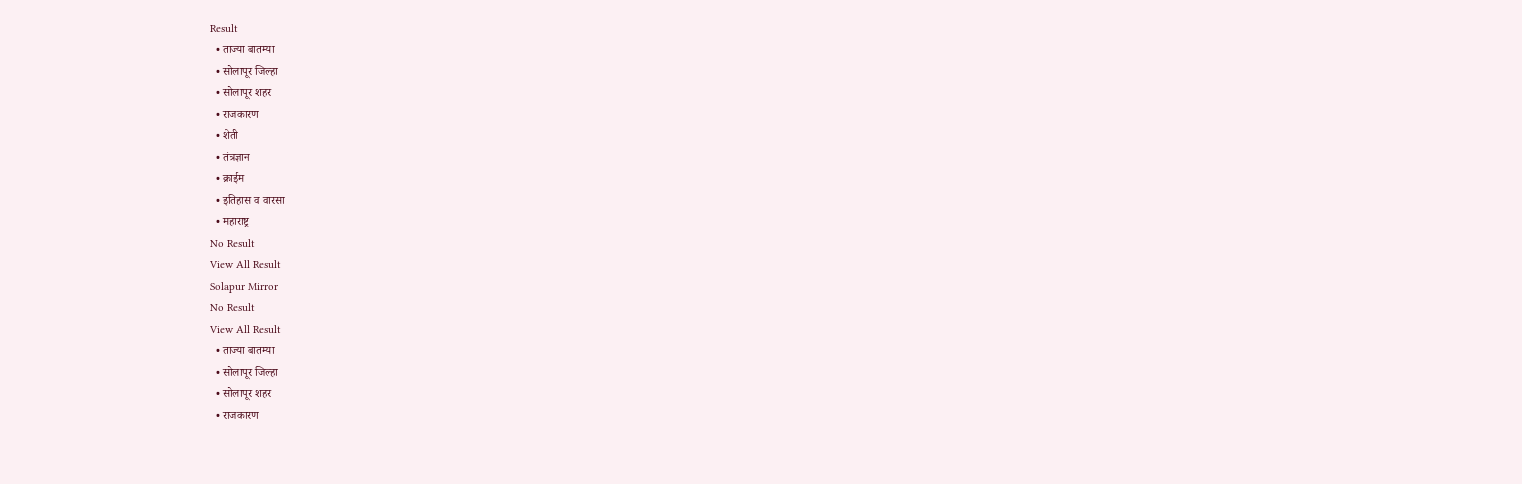Result
  • ताज्या बातम्या
  • सोलापूर जिल्हा
  • सोलापूर शहर
  • राजकारण
  • शेती
  • तंत्रज्ञान
  • क्राईम
  • इतिहास व वारसा
  • महाराष्ट्र
No Result
View All Result
Solapur Mirror
No Result
View All Result
  • ताज्या बातम्या
  • सोलापूर जिल्हा
  • सोलापूर शहर
  • राजकारण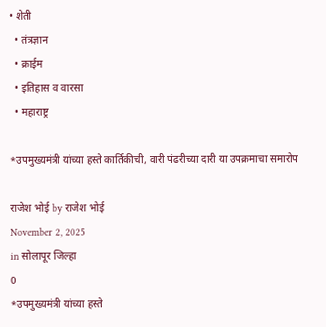• शेती
  • तंत्रज्ञान
  • क्राईम
  • इतिहास व वारसा
  • महाराष्ट्र

*उपमुख्यमंत्री यांच्या हस्ते कार्तिकीची, वारी पंढरीच्या दारी या उपक्रमाचा समारोप

राजेश भोई by राजेश भोई
November 2, 2025
in सोलापूर जिल्हा
0
*उपमुख्यमंत्री यांच्या हस्ते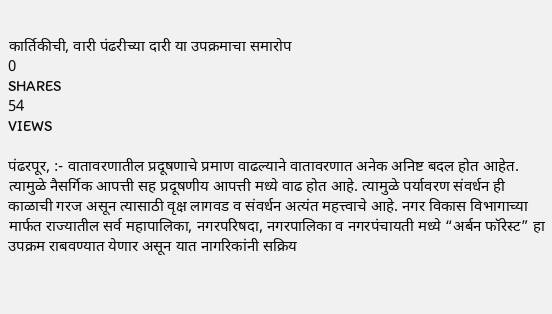कार्तिकीची, वारी पंढरीच्या दारी या उपक्रमाचा समारोप
0
SHARES
54
VIEWS

पंढरपूर, :- वातावरणातील प्रदूषणाचे प्रमाण वाढल्याने वातावरणात अनेक अनिष्ट बदल होत आहेत. त्यामुळे नैसर्गिक आपत्ती सह प्रदूषणीय आपत्ती मध्ये वाढ होत आहे. त्यामुळे पर्यावरण संवर्धन ही काळाची गरज असून त्यासाठी वृक्ष लागवड व संवर्धन अत्यंत महत्त्वाचे आहे. नगर विकास विभागाच्या मार्फत राज्यातील सर्व महापालिका, नगरपरिषदा, नगरपालिका व नगरपंचायती मध्ये “अर्बन फॉरेस्ट” हा उपक्रम राबवण्यात येणार असून यात नागरिकांनी सक्रिय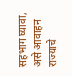सहभाग घ्यावा, असे आवाहन राज्याचे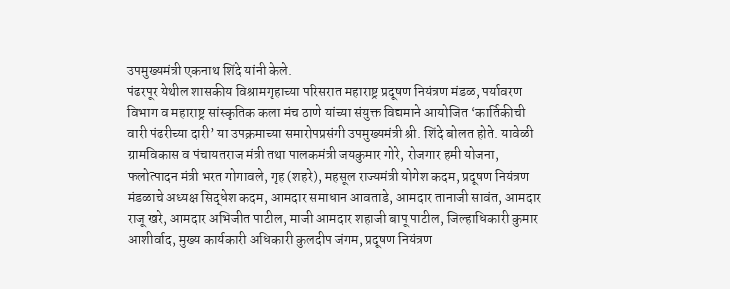उपमुख्यमंत्री एकनाथ शिंदे यांनी केले.
पंढरपूर येथील शासकीय विश्रामगृहाच्या परिसरात महाराष्ट्र प्रदूषण नियंत्रण मंडळ, पर्यावरण विभाग व महाराष्ट्र सांस्कृतिक कला मंच ठाणे यांच्या संयुक्त विद्यमाने आयोजित ‘कार्तिकीची वारी पंढरीच्या दारी’ या उपक्रमाच्या समारोपप्रसंगी उपमुख्यमंत्री श्री. शिंदे बोलत होते. यावेळी ग्रामविकास व पंचायतराज मंत्री तथा पालकमंत्री जयकुमार गोरे, रोजगार हमी योजना, फलोत्पादन मंत्री भरत गोगावले, गृह (शहरे), महसूल राज्यमंत्री योगेश कदम, प्रदूषण नियंत्रण मंडळाचे अध्यक्ष सिद्धेश कदम, आमदार समाधान आवताडे, आमदार तानाजी सावंत, आमदार राजू खरे, आमदार अभिजीत पाटील, माजी आमदार शहाजी बापू पाटील, जिल्हाधिकारी कुमार आशीर्वाद, मुख्य कार्यकारी अधिकारी कुलदीप जंगम, प्रदूषण नियंत्रण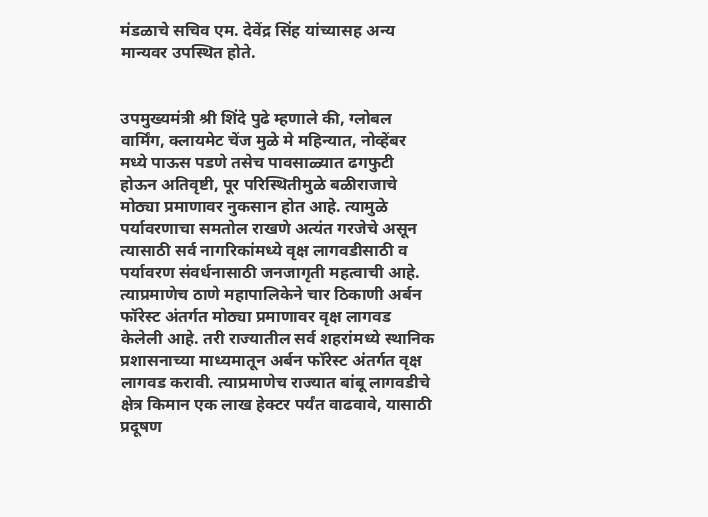मंडळाचे सचिव एम. देवेंद्र सिंह यांच्यासह अन्य मान्यवर उपस्थित होते.


उपमुख्यमंत्री श्री शिंदे पुढे म्हणाले की, ग्लोबल वार्मिंग, क्लायमेट चेंज मुळे मे महिन्यात, नोव्हेंबर मध्ये पाऊस पडणे तसेच पावसाळ्यात ढगफुटी होऊन अतिवृष्टी, पूर परिस्थितीमुळे बळीराजाचे मोठ्या प्रमाणावर नुकसान होत आहे. त्यामुळे पर्यावरणाचा समतोल राखणे अत्यंत गरजेचे असून त्यासाठी सर्व नागरिकांमध्ये वृक्ष लागवडीसाठी व पर्यावरण संवर्धनासाठी जनजागृती महत्वाची आहे. त्याप्रमाणेच ठाणे महापालिकेने चार ठिकाणी अर्बन फॉरेस्ट अंतर्गत मोठ्या प्रमाणावर वृक्ष लागवड केलेली आहे. तरी राज्यातील सर्व शहरांमध्ये स्थानिक प्रशासनाच्या माध्यमातून अर्बन फॉरेस्ट अंतर्गत वृक्ष लागवड करावी. त्याप्रमाणेच राज्यात बांबू लागवडीचे क्षेत्र किमान एक लाख हेक्टर पर्यंत वाढवावे, यासाठी प्रदूषण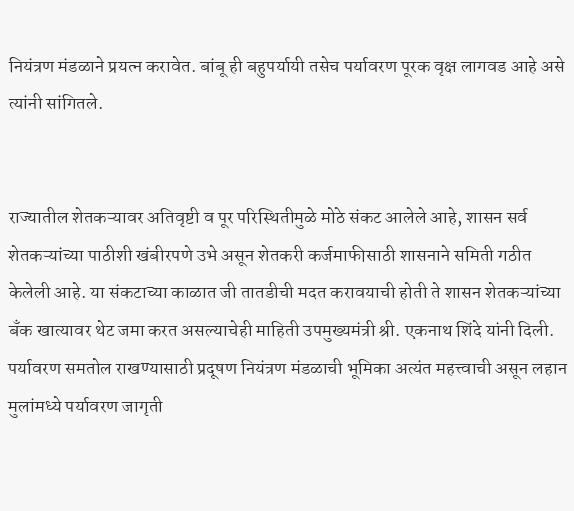नियंत्रण मंडळाने प्रयत्न करावेत. बांबू ही बहुपर्यायी तसेच पर्यावरण पूरक वृक्ष लागवड आहे असे त्यांनी सांगितले.


राज्यातील शेतकऱ्यावर अतिवृष्टी व पूर परिस्थितीमुळे मोठे संकट आलेले आहे, शासन सर्व शेतकऱ्यांच्या पाठीशी खंबीरपणे उभे असून शेतकरी कर्जमाफीसाठी शासनाने समिती गठीत केलेली आहे. या संकटाच्या काळात जी तातडीची मदत करावयाची होती ते शासन शेतकऱ्यांच्या बँक खात्यावर थेट जमा करत असल्याचेही माहिती उपमुख्यमंत्री श्री. एकनाथ शिंदे यांनी दिली. पर्यावरण समतोल राखण्यासाठी प्रदूषण नियंत्रण मंडळाची भूमिका अत्यंत महत्त्वाची असून लहान मुलांमध्ये पर्यावरण जागृती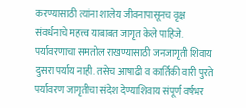करण्यासाठी त्यांना शालेय जीवनापासूनच वृक्ष संवर्धनाचे महत्त्व याबाबत जागृत केले पाहिजे. पर्यावरणाचा समतोल राखण्यासाठी जनजागृती शिवाय दुसरा पर्याय नाही. तसेच आषाढी व कार्तिकी वारी पुरते पर्यावरण जागृतीचा संदेश देण्याशिवाय संपूर्ण वर्षभर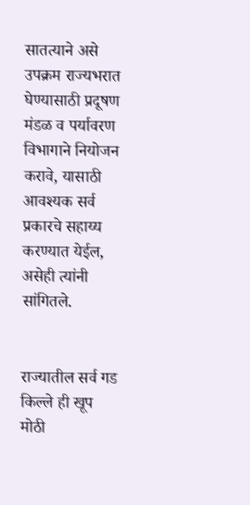सातत्याने असे उपक्रम राज्यभरात घेण्यासाठी प्रदूषण मंडळ व पर्यावरण विभागाने नियोजन करावे, यासाठी आवश्यक सर्व प्रकारचे सहाय्य करण्यात येईल, असेही त्यांनी सांगितले.


राज्यातील सर्व गड किल्ले ही खूप मोठी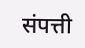संपत्ती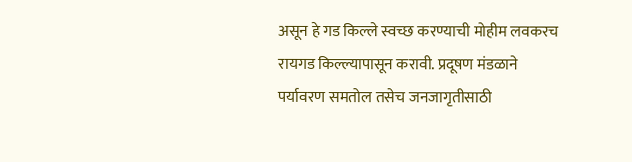असून हे गड किल्ले स्वच्छ करण्याची मोहीम लवकरच रायगड किल्ल्यापासून करावी. प्रदूषण मंडळाने पर्यावरण समतोल तसेच जनजागृतीसाठी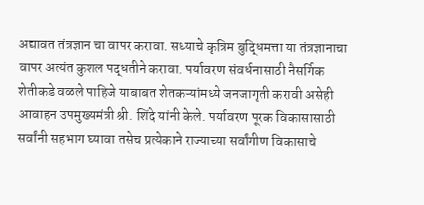अद्यावत तंत्रज्ञान चा वापर करावा. सध्याचे कृत्रिम बुद्धिमत्ता या तंत्रज्ञानाचा वापर अत्यंत कुशल पद्धतीने करावा. पर्यावरण संवर्धनासाठी नैसर्गिक शेतीकडे वळले पाहिजे याबाबत शेतकऱ्यांमध्ये जनजागृती करावी असेही आवाहन उपमुख्यमंत्री श्री. शिंदे यांनी केले. पर्यावरण पूरक विकासासाठी सर्वांनी सहभाग घ्यावा तसेच प्रत्येकाने राज्याच्या सर्वांगीण विकासाचे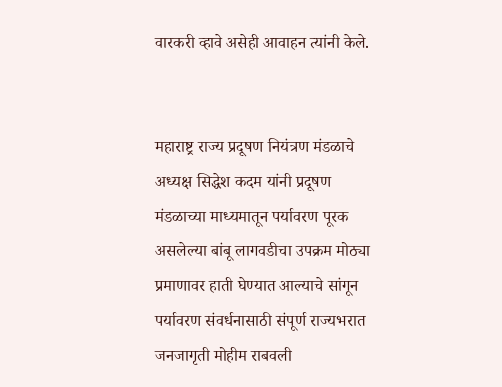वारकरी व्हावे असेही आवाहन त्यांनी केले.


महाराष्ट्र राज्य प्रदूषण नियंत्रण मंडळाचे अध्यक्ष सिद्धेश कदम यांनी प्रदूषण मंडळाच्या माध्यमातून पर्यावरण पूरक असलेल्या बांबू लागवडीचा उपक्रम मोठ्या प्रमाणावर हाती घेण्यात आल्याचे सांगून पर्यावरण संवर्धनासाठी संपूर्ण राज्यभरात जनजागृती मोहीम राबवली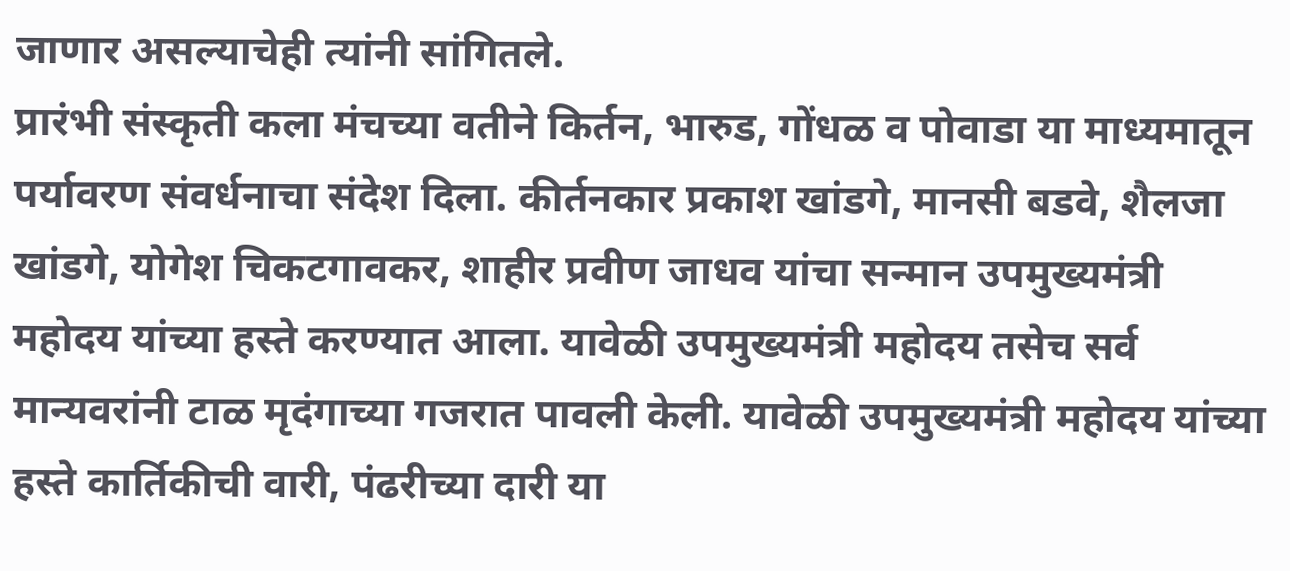जाणार असल्याचेही त्यांनी सांगितले.
प्रारंभी संस्कृती कला मंचच्या वतीने किर्तन, भारुड, गोंधळ व पोवाडा या माध्यमातून पर्यावरण संवर्धनाचा संदेश दिला. कीर्तनकार प्रकाश खांडगे, मानसी बडवे, शैलजा खांडगे, योगेश चिकटगावकर, शाहीर प्रवीण जाधव यांचा सन्मान उपमुख्यमंत्री महोदय यांच्या हस्ते करण्यात आला. यावेळी उपमुख्यमंत्री महोदय तसेच सर्व मान्यवरांनी टाळ मृदंगाच्या गजरात पावली केली. यावेळी उपमुख्यमंत्री महोदय यांच्या हस्ते कार्तिकीची वारी, पंढरीच्या दारी या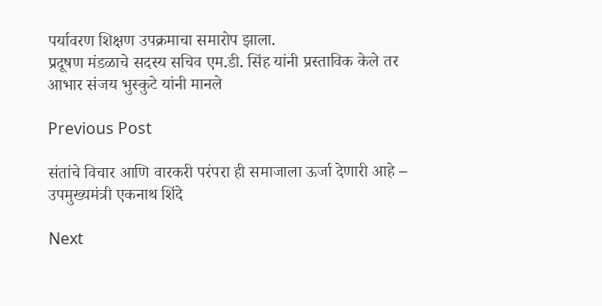पर्यावरण शिक्षण उपक्रमाचा समारोप झाला.
प्रदूषण मंडळाचे सदस्य सचिव एम.डी. सिंह यांनी प्रस्ताविक केले तर आभार संजय भुस्कुटे यांनी मानले

Previous Post

संतांचे विचार आणि वारकरी परंपरा ही समाजाला ऊर्जा देणारी आहे – उपमुख्यमंत्री एकनाथ शिंदे

Next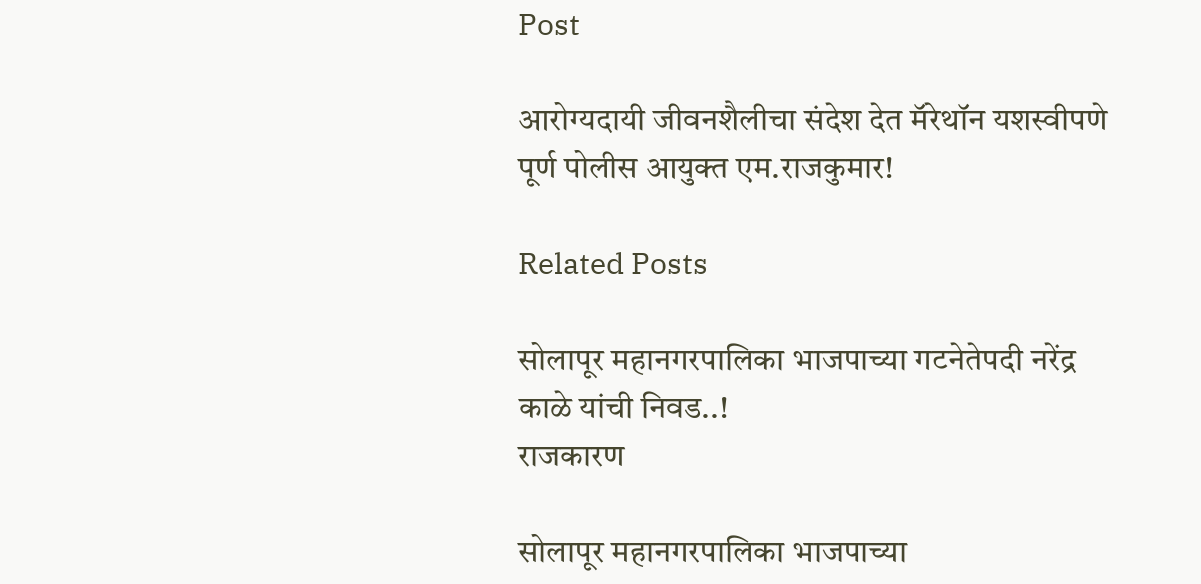Post

आरोग्यदायी जीवनशैलीचा संदेश देत मॅरेथॉन यशस्वीपणे पूर्ण पोलीस आयुक्त एम.राजकुमार!

Related Posts

सोलापूर महानगरपालिका भाजपाच्या गटनेतेपदी नरेंद्र काळे यांची निवड..!
राजकारण

सोलापूर महानगरपालिका भाजपाच्या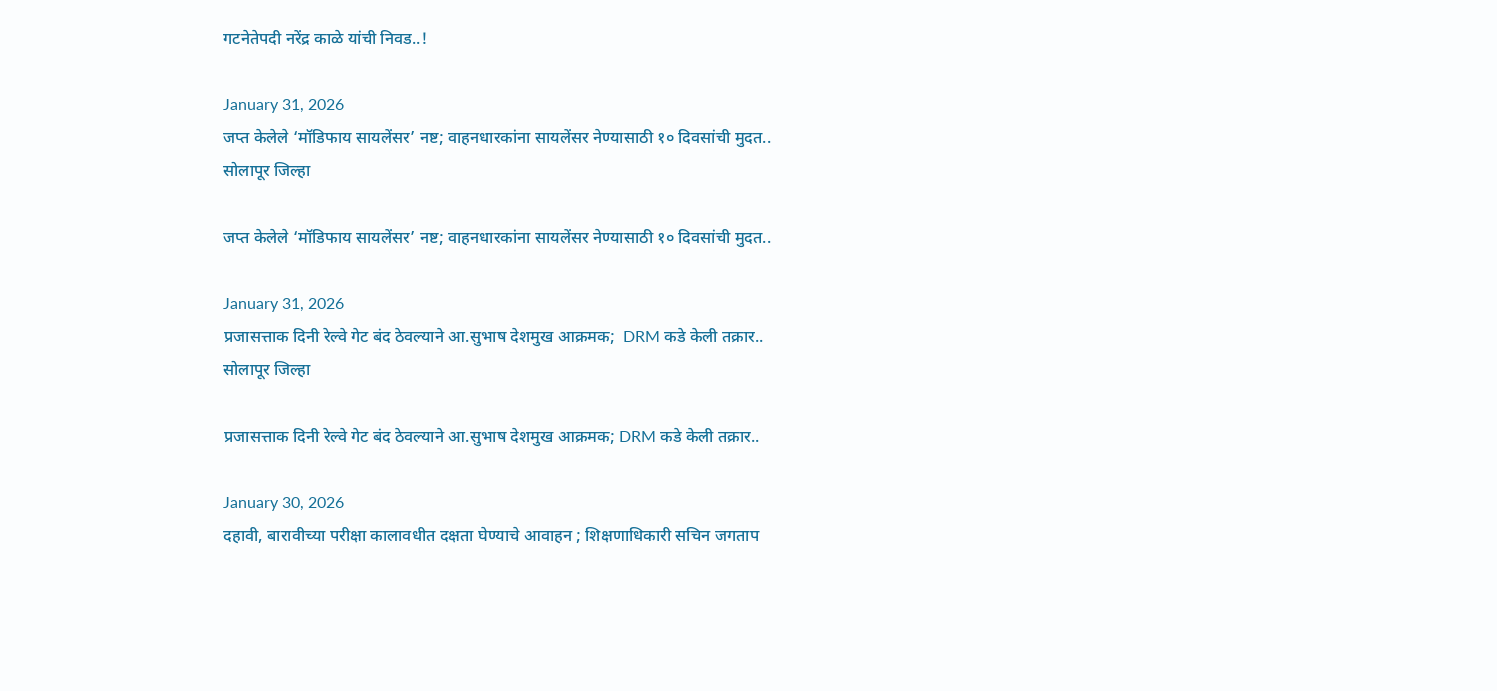गटनेतेपदी नरेंद्र काळे यांची निवड..!

January 31, 2026
जप्त केलेले ‘मॉडिफाय सायलेंसर’ नष्ट; वाहनधारकांना सायलेंसर नेण्यासाठी १० दिवसांची मुदत..
सोलापूर जिल्हा

जप्त केलेले ‘मॉडिफाय सायलेंसर’ नष्ट; वाहनधारकांना सायलेंसर नेण्यासाठी १० दिवसांची मुदत..

January 31, 2026
प्रजासत्ताक दिनी रेल्वे गेट बंद ठेवल्याने आ.सुभाष देशमुख आक्रमक;  DRM कडे केली तक्रार..
सोलापूर जिल्हा

प्रजासत्ताक दिनी रेल्वे गेट बंद ठेवल्याने आ.सुभाष देशमुख आक्रमक; DRM कडे केली तक्रार..

January 30, 2026
दहावी, बारावीच्या परीक्षा कालावधीत दक्षता घेण्याचे आवाहन ; शिक्षणाधिकारी सचिन जगताप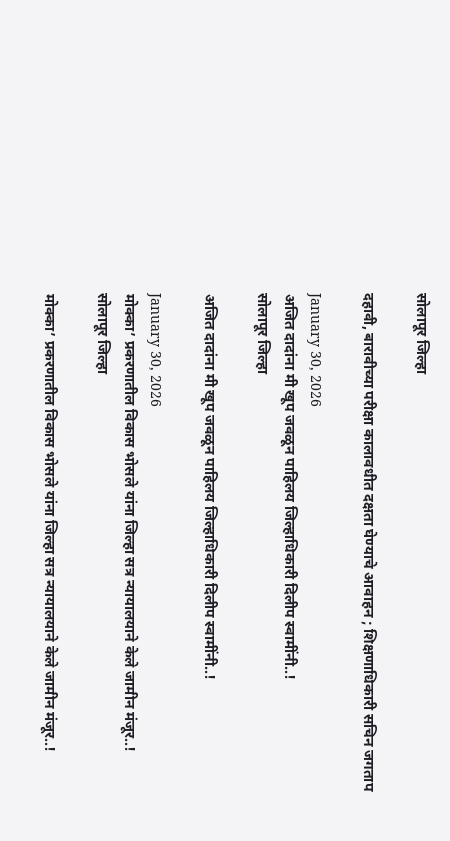सोलापूर जिल्हा

दहावी, बारावीच्या परीक्षा कालावधीत दक्षता घेण्याचे आवाहन ; शिक्षणाधिकारी सचिन जगताप

January 30, 2026
अजित दादांना मी खूप जवळून पाहिलय जिल्हाधिकारी दिलीप स्वामींनी..!
सोलापूर जिल्हा

अजित दादांना मी खूप जवळून पाहिलय जिल्हाधिकारी दिलीप स्वामींनी..!

January 30, 2026
मोक्का’ प्रकरणातील विकास भोसले यांना जिल्हा सत्र न्यायालयाने केले जामीन मंजूर..!
सोलापूर जिल्हा

मोक्का’ प्रकरणातील विकास भोसले यांना जिल्हा सत्र न्यायालयाने केले जामीन मंजूर..!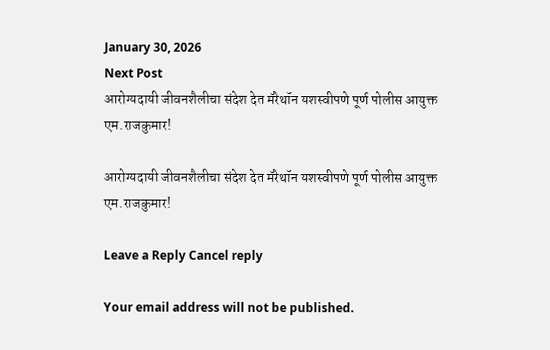January 30, 2026
Next Post
आरोग्यदायी जीवनशैलीचा संदेश देत मॅरेथॉन यशस्वीपणे पूर्ण पोलीस आयुक्त एम.राजकुमार!

आरोग्यदायी जीवनशैलीचा संदेश देत मॅरेथॉन यशस्वीपणे पूर्ण पोलीस आयुक्त एम.राजकुमार!

Leave a Reply Cancel reply

Your email address will not be published.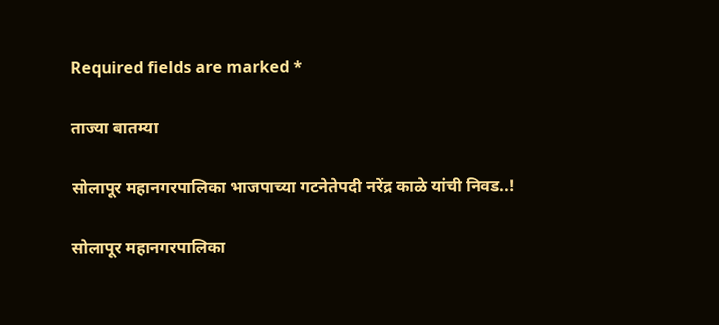Required fields are marked *

ताज्या बातम्या

सोलापूर महानगरपालिका भाजपाच्या गटनेतेपदी नरेंद्र काळे यांची निवड..!

सोलापूर महानगरपालिका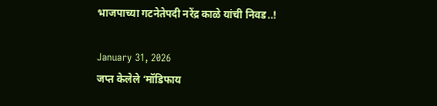भाजपाच्या गटनेतेपदी नरेंद्र काळे यांची निवड..!

January 31, 2026
जप्त केलेले ‘मॉडिफाय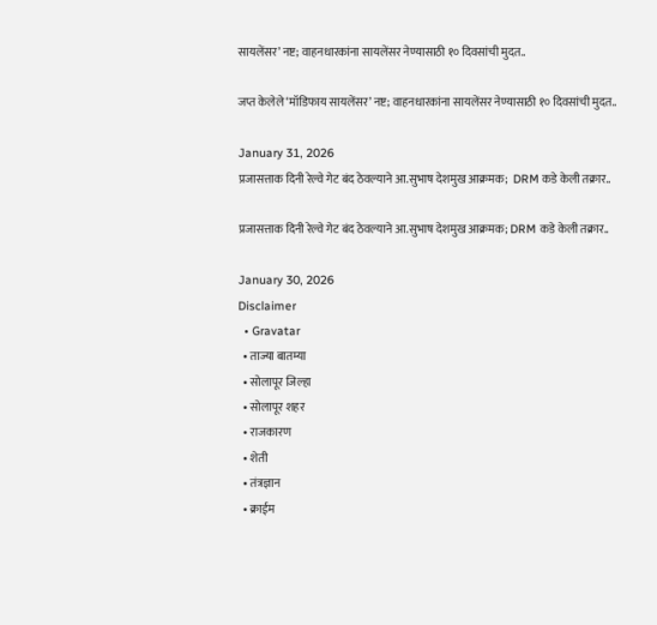सायलेंसर’ नष्ट; वाहनधारकांना सायलेंसर नेण्यासाठी १० दिवसांची मुदत..

जप्त केलेले ‘मॉडिफाय सायलेंसर’ नष्ट; वाहनधारकांना सायलेंसर नेण्यासाठी १० दिवसांची मुदत..

January 31, 2026
प्रजासत्ताक दिनी रेल्वे गेट बंद ठेवल्याने आ.सुभाष देशमुख आक्रमक;  DRM कडे केली तक्रार..

प्रजासत्ताक दिनी रेल्वे गेट बंद ठेवल्याने आ.सुभाष देशमुख आक्रमक; DRM कडे केली तक्रार..

January 30, 2026
Disclaimer
  • Gravatar
  • ताज्या बातम्या
  • सोलापूर जिल्हा
  • सोलापूर शहर
  • राजकारण
  • शेती
  • तंत्रज्ञान
  • क्राईम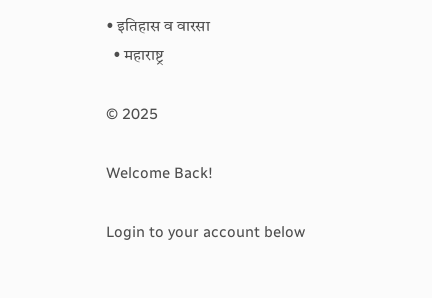• इतिहास व वारसा
  • महाराष्ट्र

© 2025

Welcome Back!

Login to your account below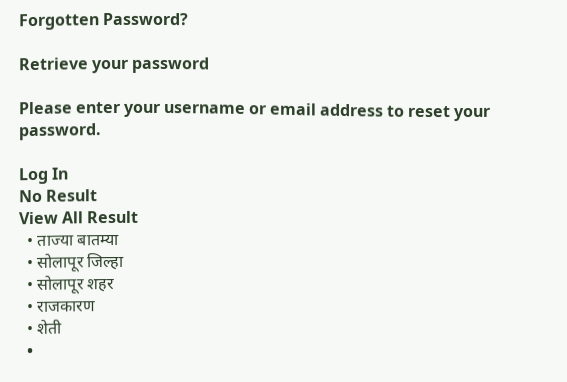Forgotten Password?

Retrieve your password

Please enter your username or email address to reset your password.

Log In
No Result
View All Result
  • ताज्या बातम्या
  • सोलापूर जिल्हा
  • सोलापूर शहर
  • राजकारण
  • शेती
  •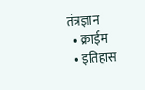तंत्रज्ञान
  • क्राईम
  • इतिहास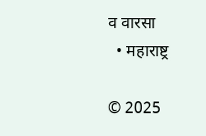व वारसा
  • महाराष्ट्र

© 2025